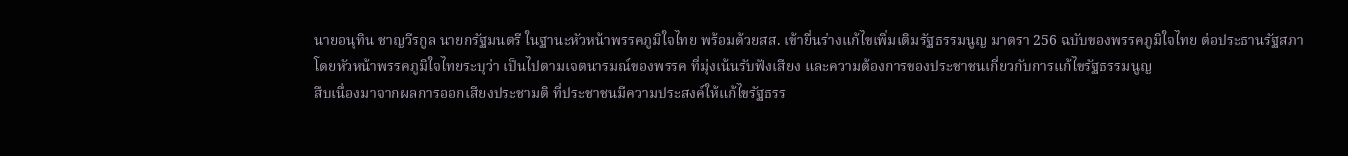นายอนุทิน ชาญวีรกูล นายกรัฐมนตรี ในฐานะหัวหน้าพรรคภูมิใจไทย พร้อมด้วยสส. เข้ายื่นร่างแก้ไขเพิ่มเติมรัฐธรรมนูญ มาตรา 256 ฉบับของพรรคภูมิใจไทย ต่อประธานรัฐสภา
โดยหัวหน้าพรรคภูมิใจไทยระบุว่า เป็นไปตามเจตนารมณ์ของพรรค ที่มุ่งเน้นรับฟังเสียง และความต้องการของประชาชนเกี่ยวกับการแก้ไขรัฐธรรมนูญ
สืบเนื่องมาจากผลการออกเสียงประชามติ ที่ประชาชนมีความประสงค์ให้แก้ไขรัฐธรร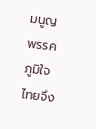มนูญ พรรคภูมิใจไทยจึง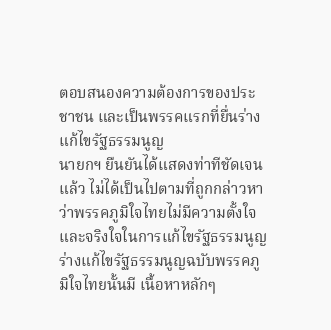ตอบสนองความต้องการของประชาชน และเป็นพรรคแรกที่ยื่นร่างแก้ไขรัฐธรรมนูญ
นายกฯ ยืนยันได้แสดงท่าทีชัดเจนแล้ว ไม่ได้เป็นไปตามที่ถูกกล่าวหาว่าพรรคภูมิใจไทยไม่มีความตั้งใจ และจริงใจในการแก้ไขรัฐธรรมนูญ
ร่างแก้ไขรัฐธรรมนูญฉบับพรรคภูมิใจไทยนั้นมี เนื้อหาหลักๆ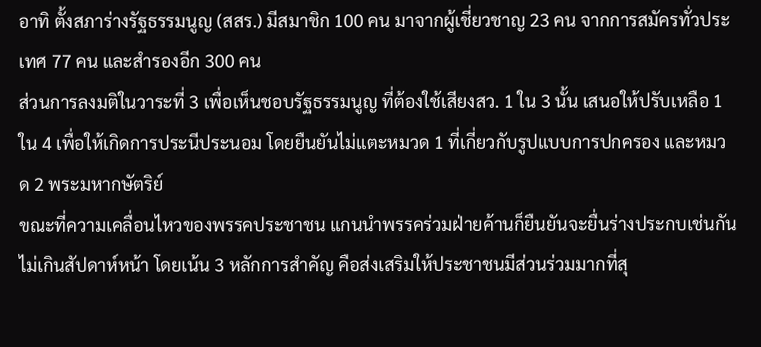อาทิ ตั้งสภาร่างรัฐธรรมนูญ (สสร.) มีสมาชิก 100 คน มาจากผู้เชี่ยวชาญ 23 คน จากการสมัครทั่วประเทศ 77 คน และสำรองอีก 300 คน
ส่วนการลงมติในวาระที่ 3 เพื่อเห็นชอบรัฐธรรมนูญ ที่ต้องใช้เสียงสว. 1 ใน 3 นั้น เสนอให้ปรับเหลือ 1 ใน 4 เพื่อให้เกิดการประนีประนอม โดยยืนยันไม่แตะหมวด 1 ที่เกี่ยวกับรูปแบบการปกครอง และหมวด 2 พระมหากษัตริย์
ขณะที่ความเคลื่อนไหวของพรรคประชาชน แกนนำพรรคร่วมฝ่ายค้านก็ยืนยันจะยื่นร่างประกบเช่นกัน ไม่เกินสัปดาห์หน้า โดยเน้น 3 หลักการสำคัญ คือส่งเสริมให้ประชาชนมีส่วนร่วมมากที่สุ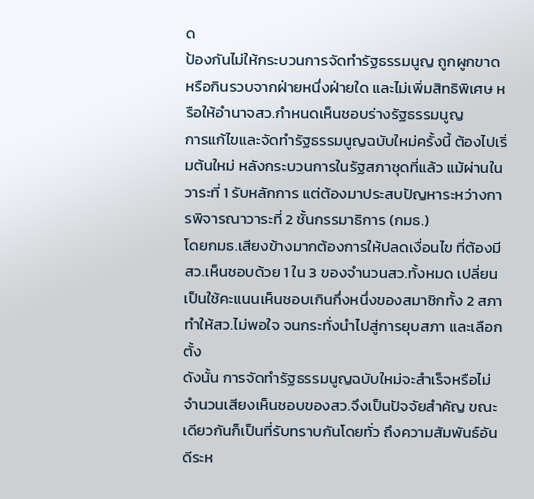ด
ป้องกันไม่ให้กระบวนการจัดทำรัฐธรรมนูญ ถูกผูกขาด หรือกินรวบจากฝ่ายหนึ่งฝ่ายใด และไม่เพิ่มสิทธิพิเศษ หรือให้อำนาจสว.กำหนดเห็นชอบร่างรัฐธรรมนูญ
การแก้ไขและจัดทำรัฐธรรมนูญฉบับใหม่ครั้งนี้ ต้องไปเริ่มต้นใหม่ หลังกระบวนการในรัฐสภาชุดที่แล้ว แม้ผ่านในวาระที่ 1 รับหลักการ แต่ต้องมาประสบปัญหาระหว่างการพิจารณาวาระที่ 2 ชั้นกรรมาธิการ (กมธ.)
โดยกมธ.เสียงข้างมากต้องการให้ปลดเงื่อนไข ที่ต้องมีสว.เห็นชอบด้วย 1 ใน 3 ของจำนวนสว.ทั้งหมด เปลี่ยนเป็นใช้คะแนนเห็นชอบเกินกึ่งหนึ่งของสมาชิกทั้ง 2 สภา ทำให้สว.ไม่พอใจ จนกระทั่งนำไปสู่การยุบสภา และเลือกตั้ง
ดังนั้น การจัดทำรัฐธรรมนูญฉบับใหม่จะสำเร็จหรือไม่ จำนวนเสียงเห็นชอบของสว.จึงเป็นปัจจัยสำคัญ ขณะเดียวกันก็เป็นที่รับทราบกันโดยทั่ว ถึงความสัมพันธ์อันดีระห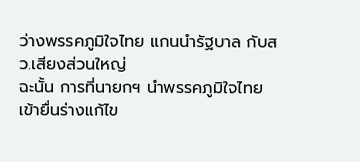ว่างพรรคภูมิใจไทย แกนนำรัฐบาล กับสว.เสียงส่วนใหญ่
ฉะนั้น การที่นายกฯ นำพรรคภูมิใจไทยเข้ายื่นร่างแก้ไข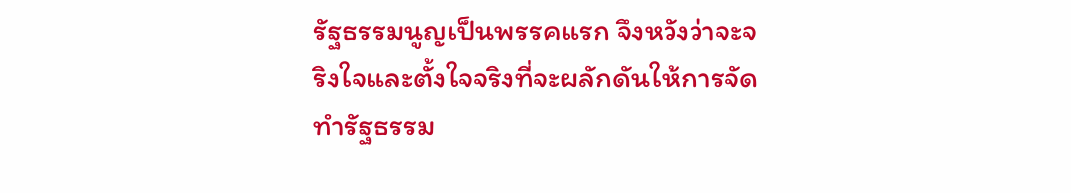รัฐธรรมนูญเป็นพรรคแรก จึงหวังว่าจะจริงใจและตั้งใจจริงที่จะผลักดันให้การจัดทำรัฐธรรม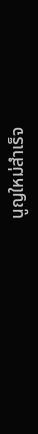นูญใหม่สำเร็จ